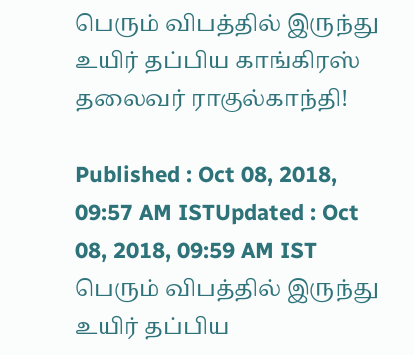பெரும் விபத்தில் இருந்து உயிர் தப்பிய காங்கிரஸ் தலைவர் ராகுல்காந்தி!

Published : Oct 08, 2018, 09:57 AM ISTUpdated : Oct 08, 2018, 09:59 AM IST
பெரும் விபத்தில் இருந்து உயிர் தப்பிய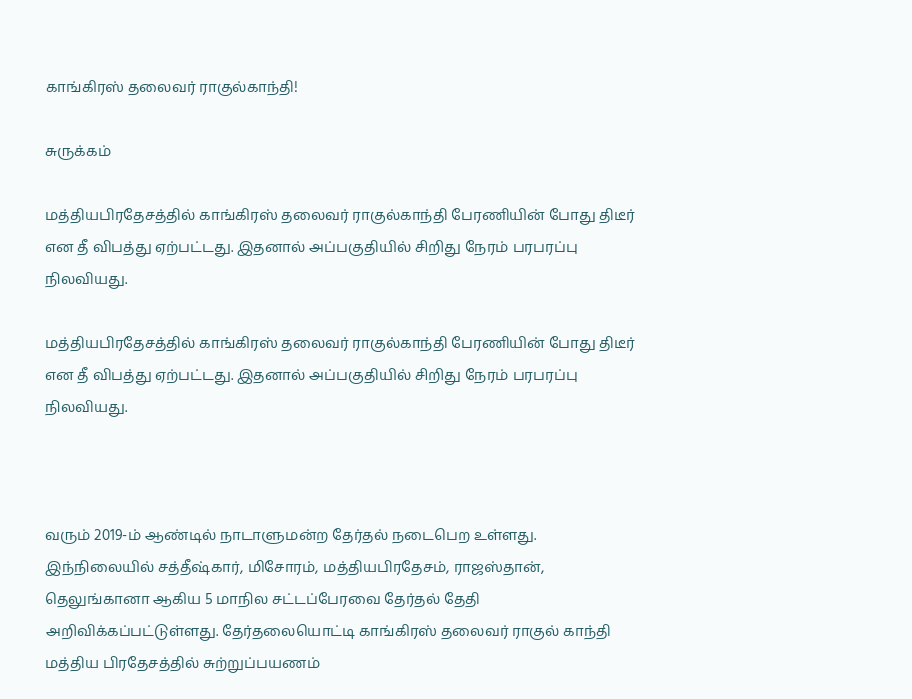காங்கிரஸ் தலைவர் ராகுல்காந்தி!

சுருக்கம்

மத்தியபிரதேசத்தில் காங்கிரஸ் தலைவர் ராகுல்காந்தி பேரணியின் போது திடீர் என தீ விபத்து ஏற்பட்டது. இதனால் அப்பகுதியில் சிறிது நேரம் பரபரப்பு நிலவியது.

மத்தியபிரதேசத்தில் காங்கிரஸ் தலைவர் ராகுல்காந்தி பேரணியின் போது திடீர் என தீ விபத்து ஏற்பட்டது. இதனால் அப்பகுதியில் சிறிது நேரம் பரபரப்பு நிலவியது.



வரும் 2019-ம் ஆண்டில் நாடாளுமன்ற தேர்தல் நடைபெற உள்ளது. இந்நிலையில் சத்தீஷ்கார், மிசோரம், மத்தியபிரதேசம், ராஜஸ்தான், தெலுங்கானா ஆகிய 5 மாநில சட்டப்பேரவை தேர்தல் தேதி அறிவிக்கப்பட்டுள்ளது. தேர்தலையொட்டி காங்கிரஸ் தலைவர் ராகுல் காந்தி மத்திய பிரதேசத்தில் சுற்றுப்பயணம்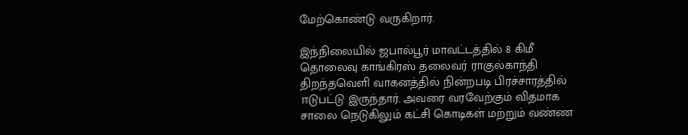மேற்கொண்டு வருகிறார்.

இந்நிலையில் ஜபால்பூர் மாவட்டத்தில் 8 கிமீ தொலைவு காங்கிரஸ் தலைவர் ராகுல்காந்தி திறந்தவெளி வாகனத்தில் நின்றபடி பிரச்சாரத்தில்  ஈடுபட்டு இருந்தார். அவரை வரவேற்கும் விதமாக சாலை நெடுகிலும் கட்சி கொடிகள் மற்றும் வண்ண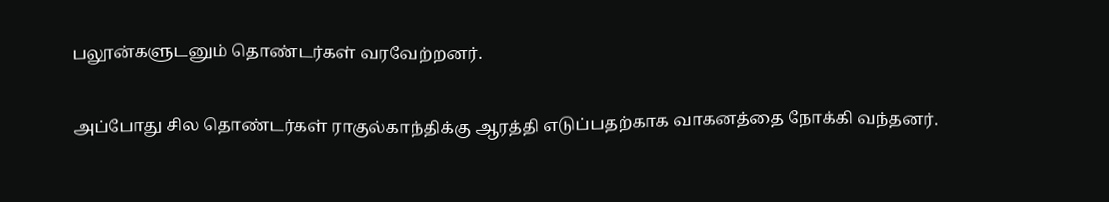பலூன்களுடனும் தொண்டர்கள் வரவேற்றனர்.

அப்போது சில தொண்டர்கள் ராகுல்காந்திக்கு ஆரத்தி எடுப்பதற்காக வாகனத்தை நோக்கி வந்தனர்.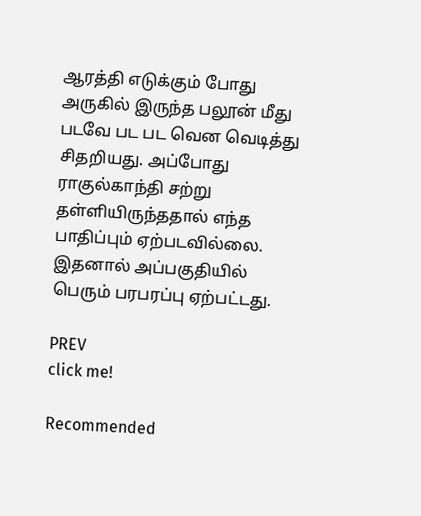ஆரத்தி எடுக்கும் போது அருகில் இருந்த பலூன் மீது படவே பட பட வென வெடித்து சிதறியது. அப்போது ராகுல்காந்தி சற்று தள்ளியிருந்ததால் எந்த பாதிப்பும் ஏற்படவில்லை. இதனால் அப்பகுதியில் பெரும் பரபரப்பு ஏற்பட்டது.

PREV
click me!

Recommended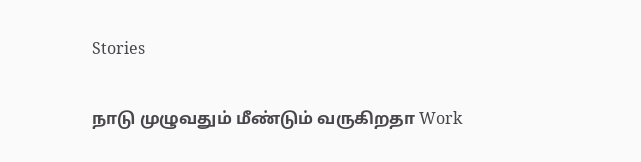Stories

நாடு முழுவதும் மீண்டும் வருகிறதா Work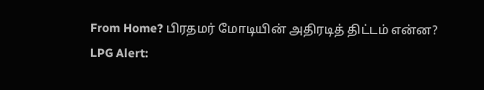From Home? பிரதமர் மோடியின் அதிரடித் திட்டம் என்ன?
LPG Alert: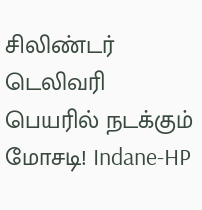சிலிண்டர் டெலிவரி பெயரில் நடக்கும் மோசடி! Indane-HP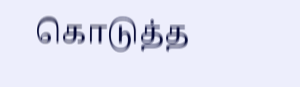கொடுத்த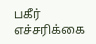பகீர் எச்சரிக்கை